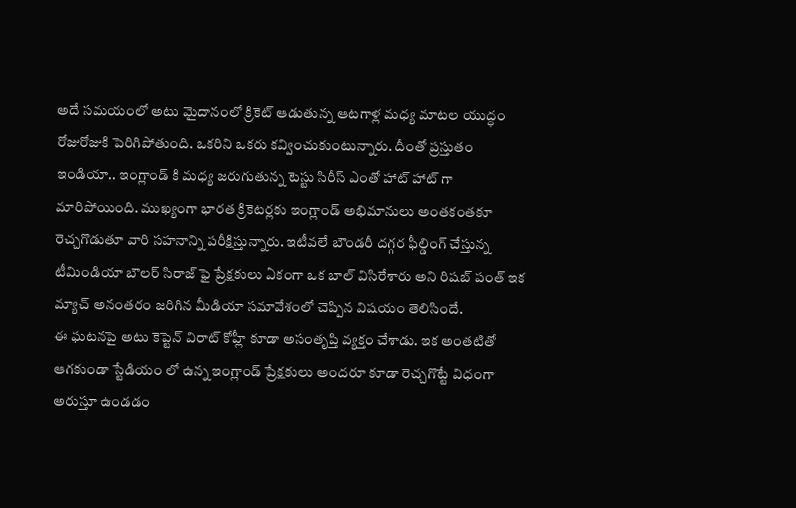అదే సమయంలో అటు మైదానంలో క్రికెట్ ఆడుతున్న ఆటగాళ్ల మధ్య మాటల యుద్ధం రోజురోజుకి పెరిగిపోతుంది. ఒకరిని ఒకరు కవ్వించుకుంటున్నారు. దీంతో ప్రస్తుతం ఇండియా.. ఇంగ్లాండ్ కి మధ్య జరుగుతున్న టెస్టు సిరీస్ ఎంతో హాట్ హాట్ గా మారిపోయింది. ముఖ్యంగా భారత క్రికెటర్లకు ఇంగ్లాండ్ అభిమానులు అంతకంతకూ రెచ్చగొడుతూ వారి సహనాన్ని పరీక్షిస్తున్నారు. ఇటీవలే బౌండరీ దగ్గర ఫీల్డింగ్ చేస్తున్న టీమిండియా బౌలర్ సిరాజ్ ఫై ప్రేక్షకులు ఏకంగా ఒక బాల్ విసిరేశారు అని రిషబ్ పంత్ ఇక మ్యాచ్ అనంతరం జరిగిన మీడియా సమావేశంలో చెప్పిన విషయం తెలిసిందే.
ఈ ఘటనపై అటు కెప్టెన్ విరాట్ కోహ్లీ కూడా అసంతృప్తి వ్యక్తం చేశాడు. ఇక అంతటితో ఆగకుండా స్టేడియం లో ఉన్న ఇంగ్లాండ్ ప్రేక్షకులు అందరూ కూడా రెచ్చగొట్టే విధంగా అరుస్తూ ఉండడం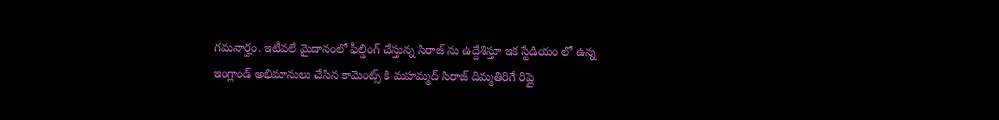గమనార్హం. ఇటీవలే మైదానంలో ఫీల్డింగ్ చేస్తున్న సిరాజ్ ను ఉద్దేశిస్తూ ఇక స్టేడియం లో ఉన్న ఇంగ్లాండ్ అభిమానులు చేసిన కామెంట్స్ కి మహమ్మద్ సిరాజ్ దిమ్మతిరిగే రిప్లై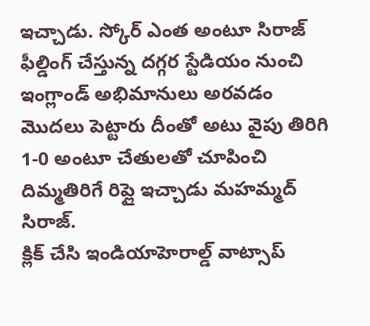ఇచ్చాడు. స్కోర్ ఎంత అంటూ సిరాజ్ ఫీల్డింగ్ చేస్తున్న దగ్గర స్టేడియం నుంచి ఇంగ్లాండ్ అభిమానులు అరవడం మొదలు పెట్టారు దీంతో అటు వైపు తిరిగి 1-0 అంటూ చేతులతో చూపించి దిమ్మతిరిగే రిప్లై ఇచ్చాడు మహమ్మద్ సిరాజ్.
క్లిక్ చేసి ఇండియాహెరాల్డ్ వాట్సాప్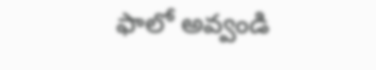ఫాలో అవ్వండి